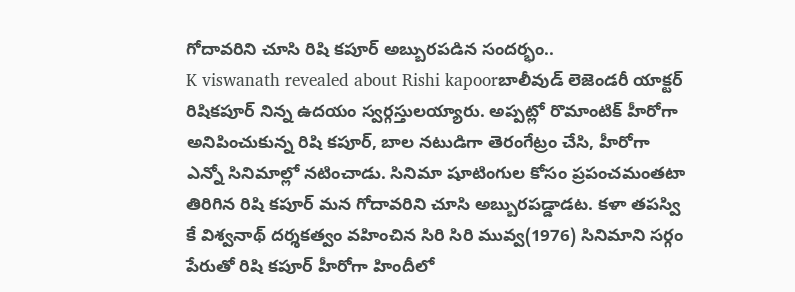గోదావరిని చూసి రిషి కపూర్ అబ్బురపడిన సందర్భం..
K viswanath revealed about Rishi kapoorబాలీవుడ్ లెజెండరీ యాక్టర్ రిషికపూర్ నిన్న ఉదయం స్వర్గస్తులయ్యారు. అప్పట్లో రొమాంటిక్ హీరోగా అనిపించుకున్న రిషి కపూర్, బాల నటుడిగా తెరంగేట్రం చేసి, హీరోగా ఎన్నో సినిమాల్లో నటించాడు. సినిమా షూటింగుల కోసం ప్రపంచమంతటా తిరిగిన రిషి కపూర్ మన గోదావరిని చూసి అబ్బురపడ్డాడట. కళా తపస్వి కే విశ్వనాథ్ దర్శకత్వం వహించిన సిరి సిరి మువ్వ(1976) సినిమాని సర్గం పేరుతో రిషి కపూర్ హీరోగా హిందీలో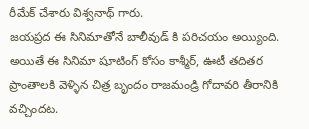రీమేక్ చేశారు విశ్వనాథ్ గారు.
జయప్రద ఈ సినిమాతోనే బాలీవుడ్ కి పరిచయం అయ్యింది. అయితే ఈ సినిమా షూటింగ్ కోసం కాశ్మీర్, ఊటీ తదితర ప్రాంతాలకి వెళ్ళిన చిత్ర బృందం రాజమండ్రి గోదావరి తీరానికి వచ్చిందట.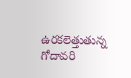ఉరకలెత్తుతున్న గోదావరి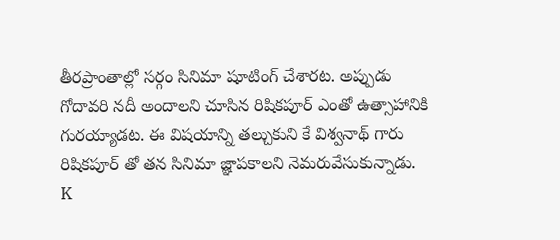తీరప్రాంతాల్లో సర్గం సినిమా షూటింగ్ చేశారట. అప్పుడు గోదావరి నదీ అందాలని చూసిన రిషికపూర్ ఎంతో ఉత్సాహానికి గురయ్యాడట. ఈ విషయాన్ని తల్చుకుని కే విశ్వనాథ్ గారు రిషికపూర్ తో తన సినిమా జ్ఞాపకాలని నెమరువేసుకున్నాడు.
K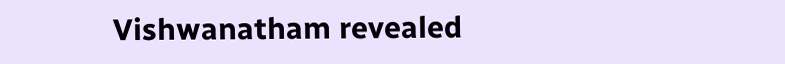Vishwanatham revealed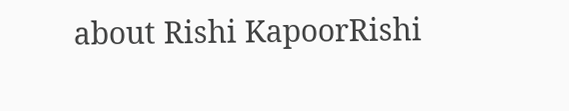about Rishi KapoorRishi